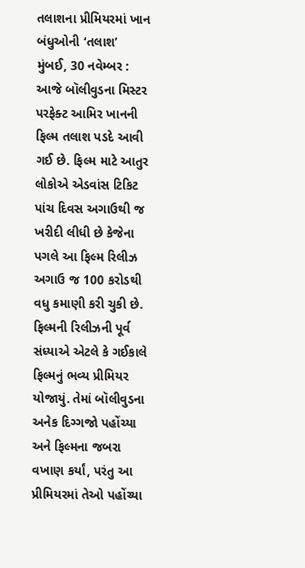તલાશના પ્રીમિયરમાં ખાન બંધુઓની ‘તલાશ’
મુંબઈ, 30 નવેમ્બર : આજે બૉલીવુડના મિસ્ટર પરફેક્ટ આમિર ખાનની ફિલ્મ તલાશ પડદે આવી ગઈ છે. ફિલ્મ માટે આતુર લોકોએ એડવાંસ ટિકિટ પાંચ દિવસ અગાઉથી જ ખરીદી લીધી છે કેજેના પગલે આ ફિલ્મ રિલીઝ અગાઉ જ 100 કરોડથી વધુ કમાણી કરી ચુકી છે. ફિલ્મની રિલીઝની પૂર્વ સંધ્યાએ એટલે કે ગઈકાલે ફિલ્મનું ભવ્ય પ્રીમિયર યોજાયું. તેમાં બૉલીવુડના અનેક દિગ્ગજો પહોંચ્યા અને ફિલ્મના જબરા વખાણ કર્યાં, પરંતુ આ પ્રીમિયરમાં તેઓ પહોંચ્યા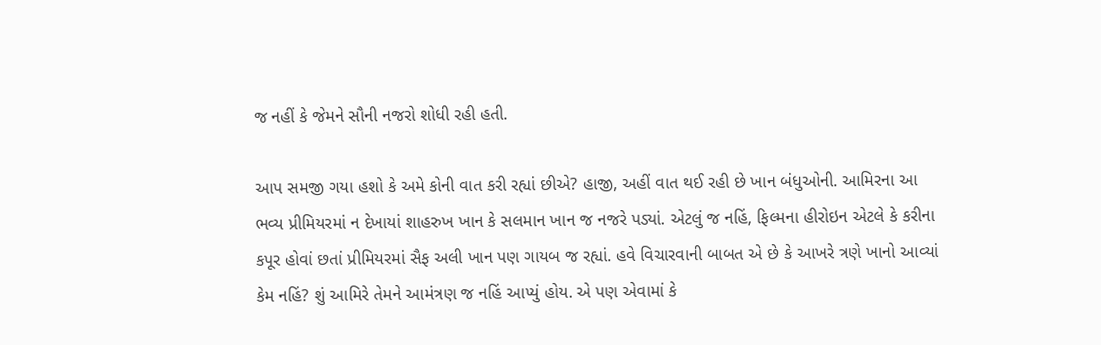જ નહીં કે જેમને સૌની નજરો શોધી રહી હતી.

આપ સમજી ગયા હશો કે અમે કોની વાત કરી રહ્યાં છીએ? હાજી, અહીં વાત થઈ રહી છે ખાન બંધુઓની. આમિરના આ ભવ્ય પ્રીમિયરમાં ન દેખાયાં શાહરુખ ખાન કે સલમાન ખાન જ નજરે પડ્યાં. એટલું જ નહિં, ફિલ્મના હીરોઇન એટલે કે કરીના કપૂર હોવાં છતાં પ્રીમિયરમાં સૈફ અલી ખાન પણ ગાયબ જ રહ્યાં. હવે વિચારવાની બાબત એ છે કે આખરે ત્રણે ખાનો આવ્યાં કેમ નહિં? શું આમિરે તેમને આમંત્રણ જ નહિં આપ્યું હોય. એ પણ એવામાં કે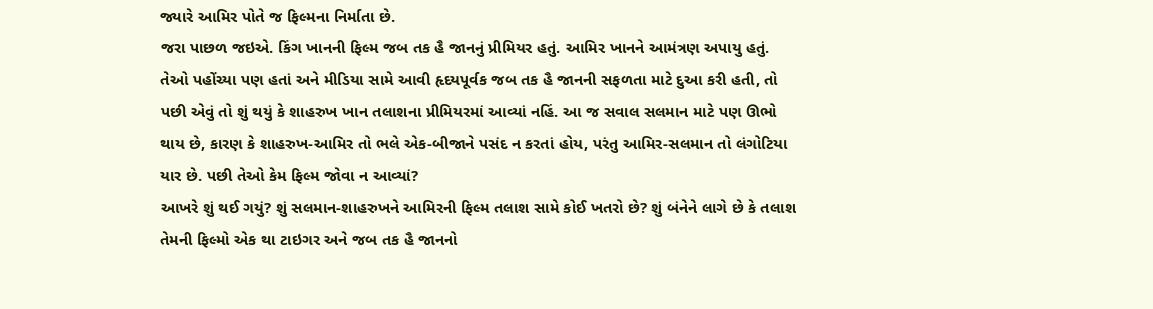જ્યારે આમિર પોતે જ ફિલ્મના નિર્માતા છે.
જરા પાછળ જઇએ. કિંગ ખાનની ફિલ્મ જબ તક હૈ જાનનું પ્રીમિયર હતું. આમિર ખાનને આમંત્રણ અપાયુ હતું. તેઓ પહોંચ્યા પણ હતાં અને મીડિયા સામે આવી હૃદયપૂર્વક જબ તક હૈ જાનની સફળતા માટે દુઆ કરી હતી, તો પછી એવું તો શું થયું કે શાહરુખ ખાન તલાશના પ્રીમિયરમાં આવ્યાં નહિં. આ જ સવાલ સલમાન માટે પણ ઊભો થાય છે, કારણ કે શાહરુખ-આમિર તો ભલે એક-બીજાને પસંદ ન કરતાં હોય, પરંતુ આમિર-સલમાન તો લંગોટિયા યાર છે. પછી તેઓ કેમ ફિલ્મ જોવા ન આવ્યાં?
આખરે શું થઈ ગયું? શું સલમાન-શાહરુખને આમિરની ફિલ્મ તલાશ સામે કોઈ ખતરો છે? શું બંનેને લાગે છે કે તલાશ તેમની ફિલ્મો એક થા ટાઇગર અને જબ તક હૈ જાનનો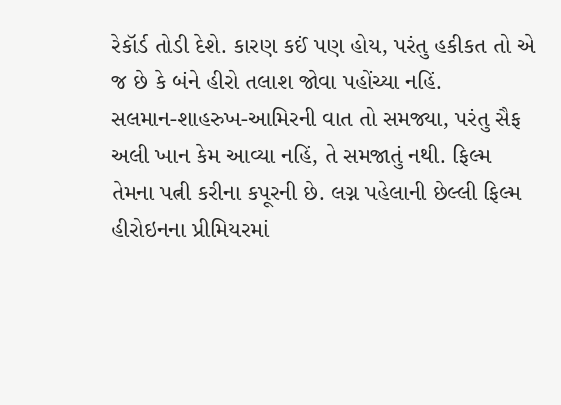રેકૉર્ડ તોડી દેશે. કારણ કઈં પણ હોય, પરંતુ હકીકત તો એ જ છે કે બંને હીરો તલાશ જોવા પહોંચ્યા નહિં.
સલમાન-શાહરુખ-આમિરની વાત તો સમજ્યા, પરંતુ સૈફ અલી ખાન કેમ આવ્યા નહિં, તે સમજાતું નથી. ફિલ્મ તેમના પત્ની કરીના કપૂરની છે. લગ્ન પહેલાની છેલ્લી ફિલ્મ હીરોઇનના પ્રીમિયરમાં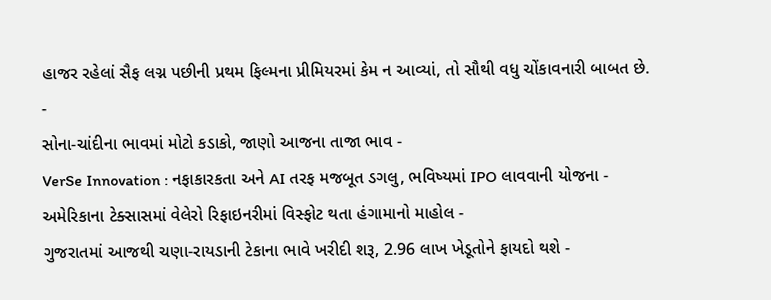હાજર રહેલાં સૈફ લગ્ન પછીની પ્રથમ ફિલ્મના પ્રીમિયરમાં કેમ ન આવ્યાં, તો સૌથી વધુ ચોંકાવનારી બાબત છે.
-
સોના-ચાંદીના ભાવમાં મોટો કડાકો, જાણો આજના તાજા ભાવ -
VerSe Innovation : નફાકારકતા અને AI તરફ મજબૂત ડગલુ, ભવિષ્યમાં IPO લાવવાની યોજના -
અમેરિકાના ટેક્સાસમાં વેલેરો રિફાઇનરીમાં વિસ્ફોટ થતા હંગામાનો માહોલ -
ગુજરાતમાં આજથી ચણા-રાયડાની ટેકાના ભાવે ખરીદી શરૂ, 2.96 લાખ ખેડૂતોને ફાયદો થશે -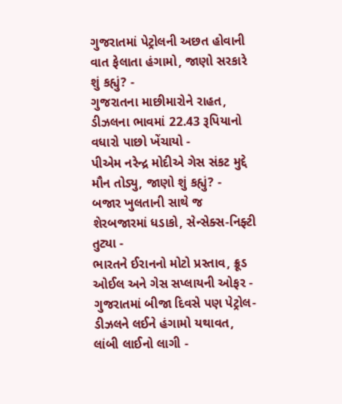ગુજરાતમાં પેટ્રોલની અછત હોવાની વાત ફેલાતા હંગામો, જાણો સરકારે શું કહ્યું? -
ગુજરાતના માછીમારોને રાહત, ડીઝલના ભાવમાં 22.43 રૂપિયાનો વધારો પાછો ખેંચાયો -
પીએમ નરેન્દ્ર મોદીએ ગેસ સંકટ મુદ્દે મૌન તોડ્યુ, જાણો શું કહ્યું? -
બજાર ખુલતાની સાથે જ શેરબજારમાં ધડાકો, સેન્સેક્સ-નિફ્ટી તુટ્યા -
ભારતને ઈરાનનો મોટો પ્રસ્તાવ, ક્રૂડ ઓઈલ અને ગેસ સપ્લાયની ઓફર -
ગુજરાતમાં બીજા દિવસે પણ પેટ્રોલ-ડીઝલને લઈને હંગામો યથાવત, લાંબી લાઈનો લાગી -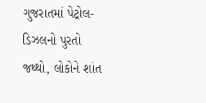ગુજરાતમાં પેટ્રોલ-ડિઝલનો પુરતો જથ્થો, લોકોને શાંત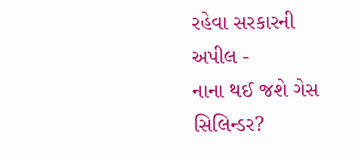રહેવા સરકારની અપીલ -
નાના થઈ જશે ગેસ સિલિન્ડર?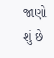જાણો શું છે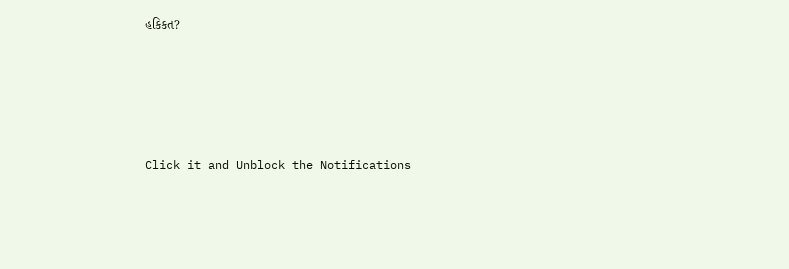હકિકત?









Click it and Unblock the Notifications